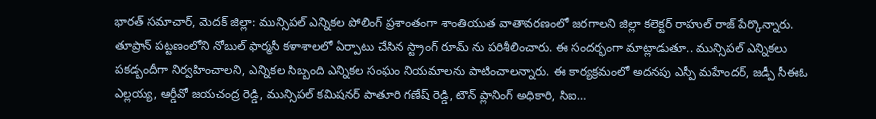భారత్ సమాచార్, మెదక్ జిల్లా: మున్సిపల్ ఎన్నికల పోలింగ్ ప్రశాంతంగా శాంతియుత వాతావరణంలో జరగాలని జిల్లా కలెక్టర్ రాహుల్ రాజ్ పేర్కొన్నారు. తూప్రాన్ పట్టణంలోని నోబుల్ ఫార్మసీ కళాశాలలో ఏర్పాటు చేసిన స్ట్రాంగ్ రూమ్ ను పరిశీలించారు. ఈ సందర్భంగా మాట్లాడుతూ.. మున్సిపల్ ఎన్నికలు పకడ్బందీగా నిర్వహించాలని, ఎన్నికల సిబ్బంది ఎన్నికల సంఘం నియమాలను పాటించాలన్నారు. ఈ కార్యక్రమంలో అదనపు ఎస్పీ మహేందర్, జడ్పీ సీఈఓ ఎల్లయ్య, ఆర్డీవో జయచంద్ర రెడ్డి, మున్సిపల్ కమిషనర్ పాతూరి గణేష్ రెడ్డి, టౌన్ ప్లానింగ్ అధికారి, సిఐ…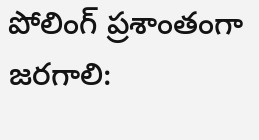పోలింగ్ ప్రశాంతంగా జరగాలి: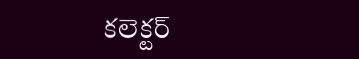కలెక్టర్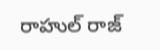రాహుల్ రాజ్